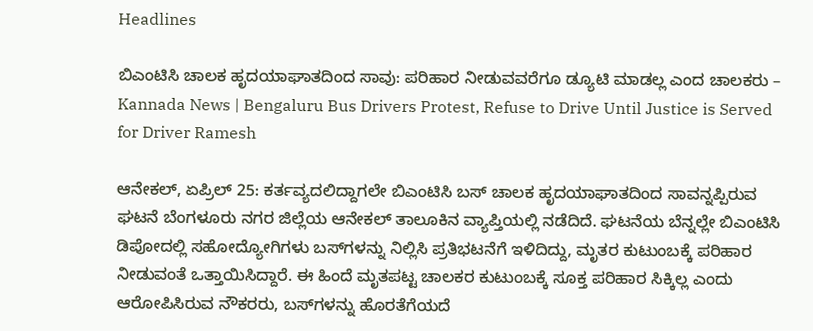Headlines

ಬಿಎಂಟಿಸಿ ಚಾಲಕ ಹೃದಯಾಘಾತದಿಂದ ಸಾವು: ಪರಿಹಾರ ನೀಡುವವರೆಗೂ ಡ್ಯೂಟಿ ಮಾಡಲ್ಲ ಎಂದ ಚಾಲಕರು – Kannada News | Bengaluru Bus Drivers Protest, Refuse to Drive Until Justice is Served for Driver Ramesh

ಆನೇಕಲ್, ಏಪ್ರಿಲ್ 25: ಕರ್ತವ್ಯದಲಿದ್ದಾಗಲೇ ಬಿಎಂಟಿಸಿ ಬಸ್ ಚಾಲಕ ಹೃದಯಾಘಾತದಿಂದ ಸಾವನ್ನಪ್ಪಿರುವ ಘಟನೆ ಬೆಂಗಳೂರು ನಗರ ಜಿಲ್ಲೆಯ ಆನೇಕಲ್ ತಾಲೂಕಿನ ವ್ಯಾಪ್ತಿಯಲ್ಲಿ ನಡೆದಿದೆ. ಘಟನೆಯ ಬೆನ್ನಲ್ಲೇ ಬಿಎಂಟಿಸಿ ಡಿಪೋದಲ್ಲಿ ಸಹೋದ್ಯೋಗಿಗಳು ಬಸ್‌ಗಳನ್ನು ನಿಲ್ಲಿಸಿ ಪ್ರತಿಭಟನೆಗೆ ಇಳಿದಿದ್ದು, ಮೃತರ ಕುಟುಂಬಕ್ಕೆ ಪರಿಹಾರ ನೀಡುವಂತೆ ಒತ್ತಾಯಿಸಿದ್ದಾರೆ. ಈ ಹಿಂದೆ ಮೃತಪಟ್ಟ ಚಾಲಕರ ಕುಟುಂಬಕ್ಕೆ ಸೂಕ್ತ ಪರಿಹಾರ ಸಿಕ್ಕಿಲ್ಲ ಎಂದು ಆರೋಪಿಸಿರುವ ನೌಕರರು, ಬಸ್‌ಗಳನ್ನು ಹೊರತೆಗೆಯದೆ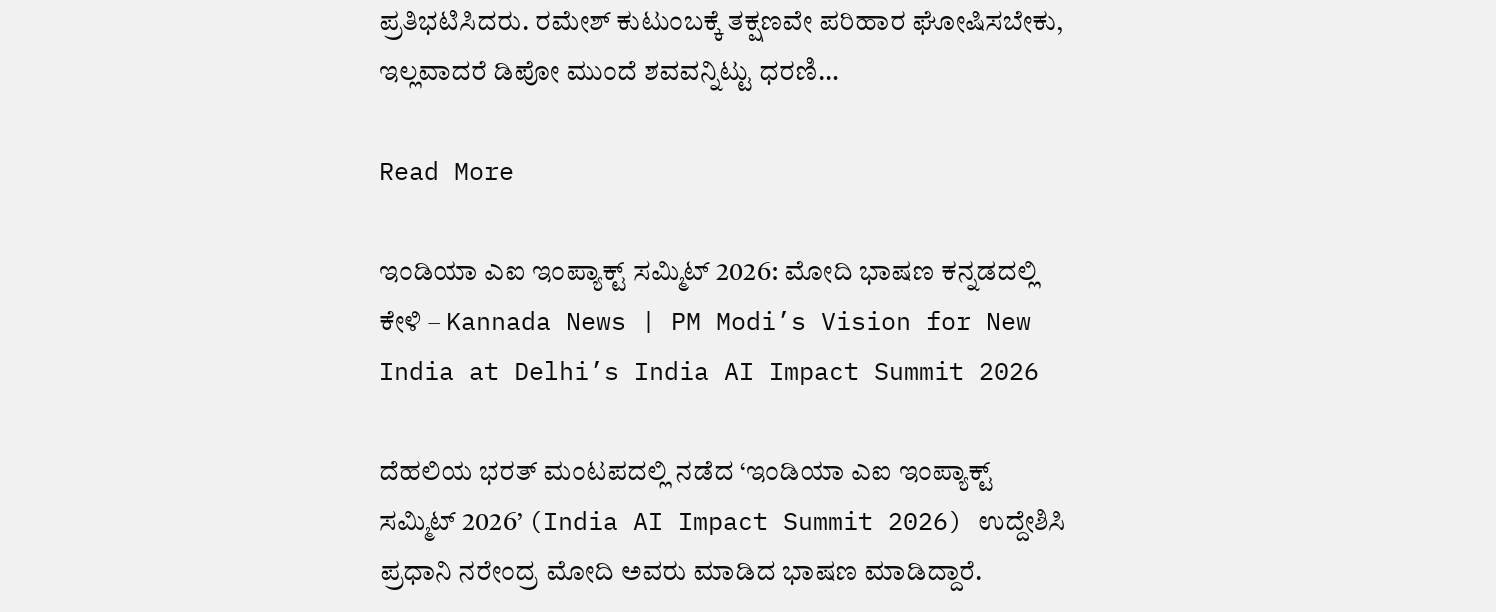ಪ್ರತಿಭಟಿಸಿದರು. ರಮೇಶ್ ಕುಟುಂಬಕ್ಕೆ ತಕ್ಷಣವೇ ಪರಿಹಾರ ಘೋಷಿಸಬೇಕು, ಇಲ್ಲವಾದರೆ ಡಿಪೋ ಮುಂದೆ ಶವವನ್ನಿಟ್ಟು ಧರಣಿ…

Read More

ಇಂಡಿಯಾ ಎಐ ಇಂಪ್ಯಾಕ್ಟ್ ಸಮ್ಮಿಟ್ 2026: ಮೋದಿ ಭಾಷಣ ಕನ್ನಡದಲ್ಲಿ ಕೇಳಿ – Kannada News | PM Modi’s Vision for New India at Delhi’s India AI Impact Summit 2026

ದೆಹಲಿಯ ಭರತ್ ಮಂಟಪದಲ್ಲಿ ನಡೆದ ‘ಇಂಡಿಯಾ ಎಐ ಇಂಪ್ಯಾಕ್ಟ್ ಸಮ್ಮಿಟ್ 2026’ (India AI Impact Summit 2026) ಉದ್ದೇಶಿಸಿ ಪ್ರಧಾನಿ ನರೇಂದ್ರ ಮೋದಿ ಅವರು ಮಾಡಿದ ಭಾಷಣ ಮಾಡಿದ್ದಾರೆ.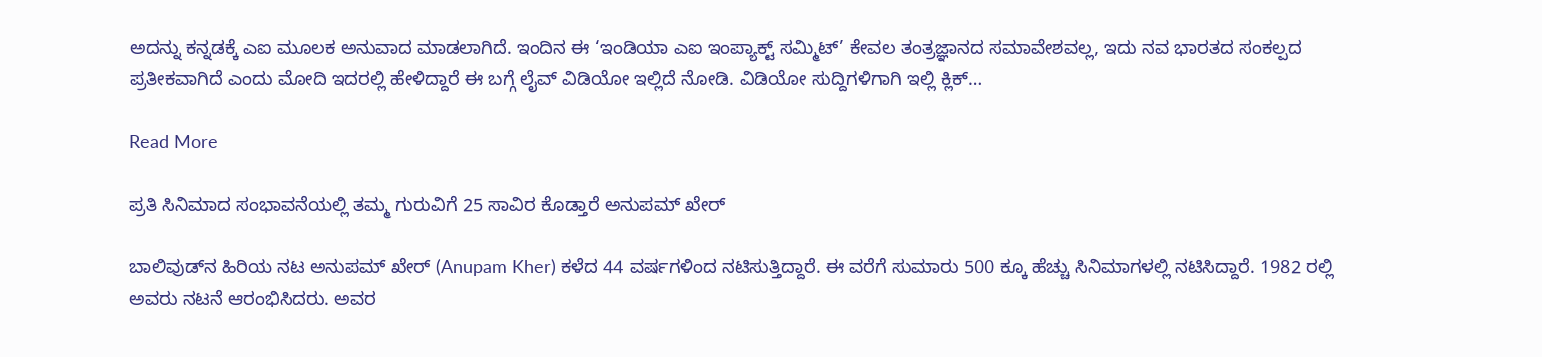ಅದನ್ನು ಕನ್ನಡಕ್ಕೆ ಎಐ ಮೂಲಕ ಅನುವಾದ ಮಾಡಲಾಗಿದೆ. ಇಂದಿನ ಈ ‘ಇಂಡಿಯಾ ಎಐ ಇಂಪ್ಯಾಕ್ಟ್ ಸಮ್ಮಿಟ್’ ಕೇವಲ ತಂತ್ರಜ್ಞಾನದ ಸಮಾವೇಶವಲ್ಲ, ಇದು ನವ ಭಾರತದ ಸಂಕಲ್ಪದ ಪ್ರತೀಕವಾಗಿದೆ ಎಂದು ಮೋದಿ ಇದರಲ್ಲಿ ಹೇಳಿದ್ದಾರೆ ಈ ಬಗ್ಗೆ ಲೈವ್ ವಿಡಿಯೋ ಇಲ್ಲಿದೆ ನೋಡಿ. ವಿಡಿಯೋ ಸುದ್ದಿಗಳಿಗಾಗಿ ಇಲ್ಲಿ ಕ್ಲಿಕ್…

Read More

ಪ್ರತಿ ಸಿನಿಮಾದ ಸಂಭಾವನೆಯಲ್ಲಿ ತಮ್ಮ ಗುರುವಿಗೆ 25 ಸಾವಿರ ಕೊಡ್ತಾರೆ ಅನುಪಮ್ ಖೇರ್

ಬಾಲಿವುಡ್‌ನ ಹಿರಿಯ ನಟ ಅನುಪಮ್ ಖೇರ್ (Anupam Kher) ಕಳೆದ 44 ವರ್ಷಗಳಿಂದ ನಟಿಸುತ್ತಿದ್ದಾರೆ. ಈ ವರೆಗೆ ಸುಮಾರು 500 ಕ್ಕೂ ಹೆಚ್ಚು ಸಿನಿಮಾಗಳಲ್ಲಿ ನಟಿಸಿದ್ದಾರೆ. 1982 ರಲ್ಲಿ ಅವರು ನಟನೆ ಆರಂಭಿಸಿದರು. ಅವರ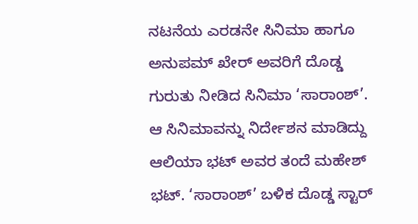ನಟನೆಯ ಎರಡನೇ ಸಿನಿಮಾ ಹಾಗೂ ಅನುಪಮ್ ಖೇರ್ ಅವರಿಗೆ ದೊಡ್ಡ ಗುರುತು ನೀಡಿದ ಸಿನಿಮಾ ‘ಸಾರಾಂಶ್’. ಆ ಸಿನಿಮಾವನ್ನು ನಿರ್ದೇಶನ ಮಾಡಿದ್ದು ಆಲಿಯಾ ಭಟ್ ಅವರ ತಂದೆ ಮಹೇಶ್ ಭಟ್. ‘ಸಾರಾಂಶ್’ ಬಳಿಕ ದೊಡ್ಡ ಸ್ಟಾರ್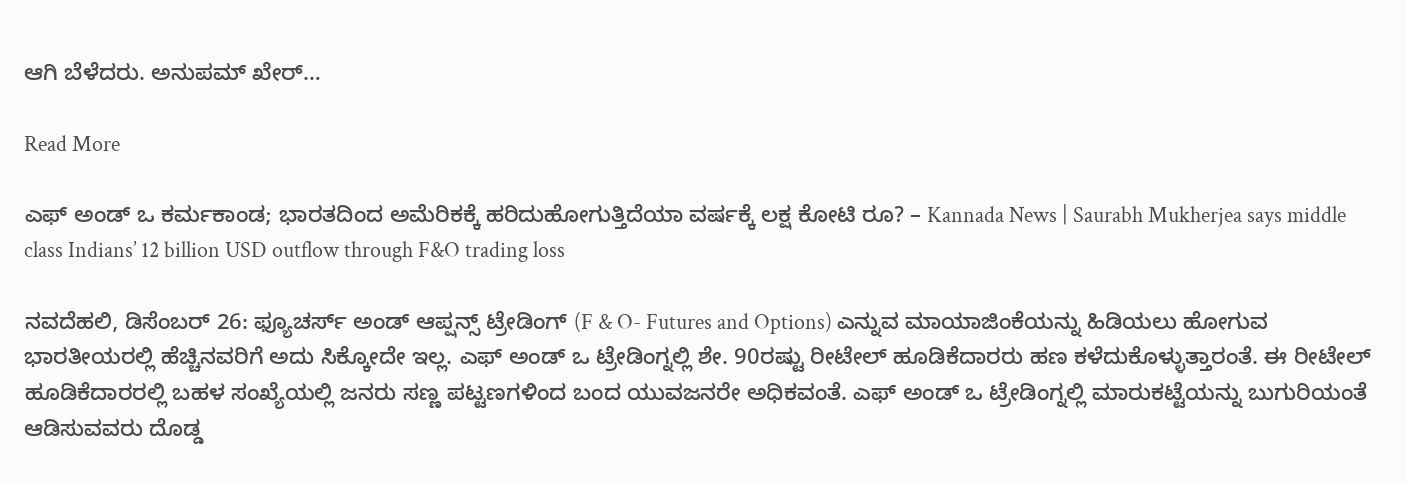ಆಗಿ ಬೆಳೆದರು. ಅನುಪಮ್ ಖೇರ್…

Read More

ಎಫ್ ಅಂಡ್ ಒ ಕರ್ಮಕಾಂಡ; ಭಾರತದಿಂದ ಅಮೆರಿಕಕ್ಕೆ ಹರಿದುಹೋಗುತ್ತಿದೆಯಾ ವರ್ಷಕ್ಕೆ ಲಕ್ಷ ಕೋಟಿ ರೂ? – Kannada News | Saurabh Mukherjea says middle class Indians’ 12 billion USD outflow through F&O trading loss

ನವದೆಹಲಿ, ಡಿಸೆಂಬರ್ 26: ಫ್ಯೂಚರ್ಸ್ ಅಂಡ್ ಆಪ್ಷನ್ಸ್ ಟ್ರೇಡಿಂಗ್ (F & O- Futures and Options) ಎನ್ನುವ ಮಾಯಾಜಿಂಕೆಯನ್ನು ಹಿಡಿಯಲು ಹೋಗುವ ಭಾರತೀಯರಲ್ಲಿ ಹೆಚ್ಚಿನವರಿಗೆ ಅದು ಸಿಕ್ಕೋದೇ ಇಲ್ಲ. ಎಫ್ ಅಂಡ್ ಒ ಟ್ರೇಡಿಂಗ್ನಲ್ಲಿ ಶೇ. 90ರಷ್ಟು ರೀಟೇಲ್ ಹೂಡಿಕೆದಾರರು ಹಣ ಕಳೆದುಕೊಳ್ಳುತ್ತಾರಂತೆ. ಈ ರೀಟೇಲ್ ಹೂಡಿಕೆದಾರರಲ್ಲಿ ಬಹಳ ಸಂಖ್ಯೆಯಲ್ಲಿ ಜನರು ಸಣ್ಣ ಪಟ್ಟಣಗಳಿಂದ ಬಂದ ಯುವಜನರೇ ಅಧಿಕವಂತೆ. ಎಫ್ ಅಂಡ್ ಒ ಟ್ರೇಡಿಂಗ್ನಲ್ಲಿ ಮಾರುಕಟ್ಟೆಯನ್ನು ಬುಗುರಿಯಂತೆ ಆಡಿಸುವವರು ದೊಡ್ಡ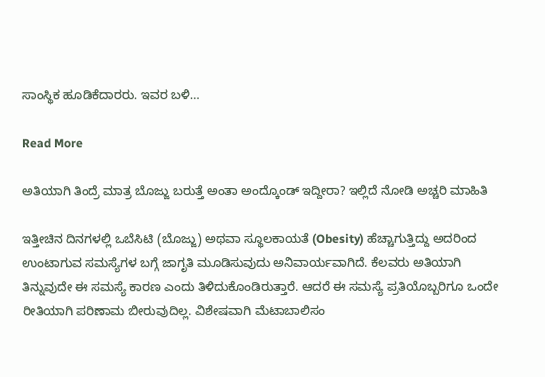ಸಾಂಸ್ಥಿಕ ಹೂಡಿಕೆದಾರರು. ಇವರ ಬಳಿ…

Read More

ಅತಿಯಾಗಿ ತಿಂದ್ರೆ ಮಾತ್ರ ಬೊಜ್ಜು ಬರುತ್ತೆ ಅಂತಾ ಅಂದ್ಕೊಂಡ್ ಇದ್ದೀರಾ? ಇಲ್ಲಿದೆ ನೋಡಿ ಅಚ್ಚರಿ ಮಾಹಿತಿ

ಇತ್ತೀಚಿನ ದಿನಗಳಲ್ಲಿ ಒಬೆಸಿಟಿ (ಬೊಜ್ಜು) ಅಥವಾ ಸ್ಥೂಲಕಾಯತೆ (Obesity) ಹೆಚ್ಚಾಗುತ್ತಿದ್ದು ಅದರಿಂದ ಉಂಟಾಗುವ ಸಮಸ್ಯೆಗಳ ಬಗ್ಗೆ ಜಾಗೃತಿ ಮೂಡಿಸುವುದು ಅನಿವಾರ್ಯವಾಗಿದೆ. ಕೆಲವರು ಅತಿಯಾಗಿ ತಿನ್ನುವುದೇ ಈ ಸಮಸ್ಯೆ ಕಾರಣ ಎಂದು ತಿಳಿದುಕೊಂಡಿರುತ್ತಾರೆ. ಆದರೆ ಈ ಸಮಸ್ಯೆ ಪ್ರತಿಯೊಬ್ಬರಿಗೂ ಒಂದೇ ರೀತಿಯಾಗಿ ಪರಿಣಾಮ ಬೀರುವುದಿಲ್ಲ. ವಿಶೇಷವಾಗಿ ಮೆಟಾಬಾಲಿಸಂ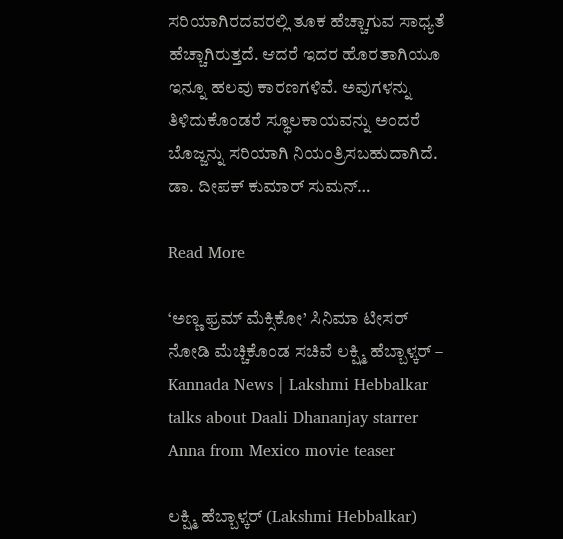ಸರಿಯಾಗಿರದವರಲ್ಲಿ ತೂಕ ಹೆಚ್ಚಾಗುವ ಸಾಧ್ಯತೆ ಹೆಚ್ಚಾಗಿರುತ್ತದೆ. ಆದರೆ ಇದರ ಹೊರತಾಗಿಯೂ ಇನ್ನೂ ಹಲವು ಕಾರಣಗಳಿವೆ. ಅವುಗಳನ್ನು ತಿಳಿದುಕೊಂಡರೆ ಸ್ಥೂಲಕಾಯವನ್ನು ಅಂದರೆ ಬೊಜ್ಜನ್ನು ಸರಿಯಾಗಿ ನಿಯಂತ್ರಿಸಬಹುದಾಗಿದೆ. ಡಾ. ದೀಪಕ್ ಕುಮಾರ್ ಸುಮನ್…

Read More

‘ಅಣ್ಣ ಫ್ರಮ್ ಮೆಕ್ಸಿಕೋ’ ಸಿನಿಮಾ ಟೀಸರ್ ನೋಡಿ ಮೆಚ್ಚಿಕೊಂಡ ಸಚಿವೆ ಲಕ್ಷ್ಮಿ ಹೆಬ್ಬಾಳ್ಕರ್ – Kannada News | Lakshmi Hebbalkar talks about Daali Dhananjay starrer Anna from Mexico movie teaser

ಲಕ್ಷ್ಮಿ ಹೆಬ್ಬಾಳ್ಕರ್ (Lakshmi Hebbalkar)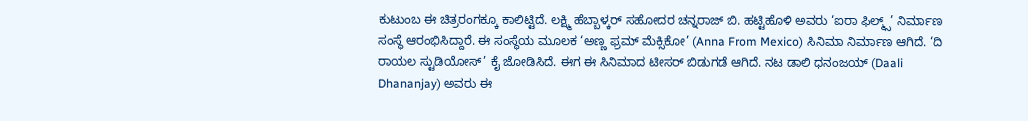ಕುಟುಂಬ ಈ ಚಿತ್ರರಂಗಕ್ಕೂ ಕಾಲಿಟ್ಟಿದೆ. ಲಕ್ಷ್ಮಿ ಹೆಬ್ಬಾಳ್ಕರ್ ಸಹೋದರ ಚನ್ನರಾಜ್ ಬಿ. ಹಟ್ಟಿಹೊಳಿ ಅವರು ‘ಐರಾ ಫಿಲ್ಮ್ಸ್’ ನಿರ್ಮಾಣ ಸಂಸ್ಥೆ ಆರಂಭಿಸಿದ್ದಾರೆ. ಈ ಸಂಸ್ಥೆಯ ಮೂಲಕ ‘ಅಣ್ಣ ಫ್ರಮ್ ಮೆಕ್ಸಿಕೋ’ (Anna From Mexico) ಸಿನಿಮಾ ನಿರ್ಮಾಣ ಆಗಿದೆ. ‘ದಿ ರಾಯಲ ಸ್ಟುಡಿಯೋಸ್’ ಕೈ ಜೋಡಿಸಿದೆ. ಈಗ ಈ ಸಿನಿಮಾದ ಟೀಸರ್ ಬಿಡುಗಡೆ ಆಗಿದೆ. ನಟ ಡಾಲಿ ಧನಂಜಯ್ (Daali Dhananjay) ಅವರು ಈ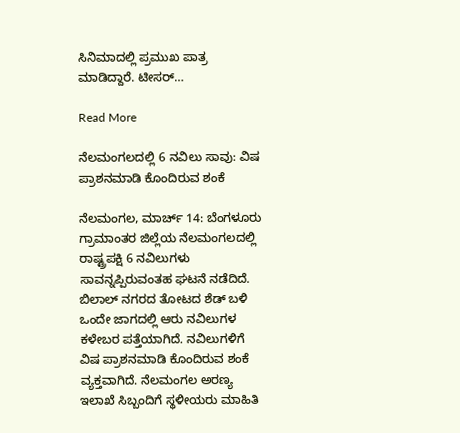ಸಿನಿಮಾದಲ್ಲಿ ಪ್ರಮುಖ ಪಾತ್ರ ಮಾಡಿದ್ದಾರೆ. ಟೀಸರ್…

Read More

ನೆಲಮಂಗಲದಲ್ಲಿ 6 ನವಿಲು ಸಾವು: ವಿಷ ಪ್ರಾಶನಮಾಡಿ ಕೊಂದಿರುವ ಶಂಕೆ

ನೆಲಮಂಗಲ, ಮಾರ್ಚ್ 14: ಬೆಂಗಳೂರು ಗ್ರಾಮಾಂತರ ಜಿಲ್ಲೆಯ ನೆಲಮಂಗಲದಲ್ಲಿ ರಾಷ್ಟ್ರಪಕ್ಷಿ 6 ನವಿಲುಗಳು ಸಾವನ್ನಪ್ಪಿರುವಂತಹ ಘಟನೆ ನಡೆದಿದೆ. ಬಿಲಾಲ್ ನಗರದ ತೋಟದ ಶೆಡ್ ಬಳಿ ಒಂದೇ ಜಾಗದಲ್ಲಿ ಆರು ನವಿಲುಗಳ ಕಳೇಬರ ಪತ್ತೆಯಾಗಿದೆ. ನವಿಲುಗಳಿಗೆ ವಿಷ ಪ್ರಾಶನಮಾಡಿ ಕೊಂದಿರುವ ಶಂಕೆ ವ್ಯಕ್ತವಾಗಿದೆ. ನೆಲಮಂಗಲ ಅರಣ್ಯ ಇಲಾಖೆ ಸಿಬ್ಬಂದಿಗೆ ಸ್ಥಳೀಯರು ಮಾಹಿತಿ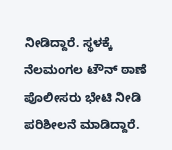ನೀಡಿದ್ದಾರೆ. ಸ್ಥಳಕ್ಕೆ ನೆಲಮಂಗಲ ಟೌನ್ ಠಾಣೆ ಪೊಲೀಸರು ಭೇಟಿ ನೀಡಿ ಪರಿಶೀಲನೆ ಮಾಡಿದ್ದಾರೆ.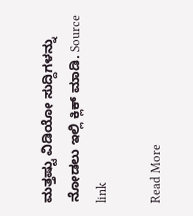ಮತ್ತಷ್ಟು ವಿಡಿಯೋ ಸುದ್ದಿಗಳನ್ನು ನೋಡಲು ಇಲ್ಲಿ ಕ್ಲಿಕ್ ಮಾಡಿ. Source link

Read More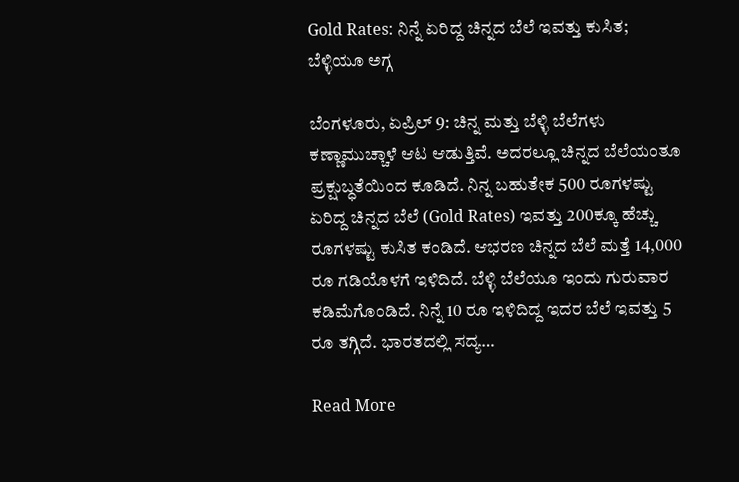Gold Rates: ನಿನ್ನೆ ಏರಿದ್ದ ಚಿನ್ನದ ಬೆಲೆ ಇವತ್ತು ಕುಸಿತ; ಬೆಳ್ಳಿಯೂ ಅಗ್ಗ

ಬೆಂಗಳೂರು, ಏಪ್ರಿಲ್ 9: ಚಿನ್ನ ಮತ್ತು ಬೆಳ್ಳಿ ಬೆಲೆಗಳು ಕಣ್ಣಾಮುಚ್ಚಾಳೆ ಆಟ ಆಡುತ್ತಿವೆ. ಅದರಲ್ಲೂ ಚಿನ್ನದ ಬೆಲೆಯಂತೂ ಪ್ರಕ್ಷುಬ್ಧತೆಯಿಂದ ಕೂಡಿದೆ. ನಿನ್ನ ಬಹುತೇಕ 500 ರೂಗಳಷ್ಟು ಏರಿದ್ದ ಚಿನ್ನದ ಬೆಲೆ (Gold Rates) ಇವತ್ತು 200ಕ್ಕೂ ಹೆಚ್ಚು ರೂಗಳಷ್ಟು ಕುಸಿತ ಕಂಡಿದೆ. ಆಭರಣ ಚಿನ್ನದ ಬೆಲೆ ಮತ್ತೆ 14,000 ರೂ ಗಡಿಯೊಳಗೆ ಇಳಿದಿದೆ. ಬೆಳ್ಳಿ ಬೆಲೆಯೂ ಇಂದು ಗುರುವಾರ ಕಡಿಮೆಗೊಂಡಿದೆ. ನಿನ್ನೆ 10 ರೂ ಇಳಿದಿದ್ದ ಇದರ ಬೆಲೆ ಇವತ್ತು 5 ರೂ ತಗ್ಗಿದೆ. ಭಾರತದಲ್ಲಿ ಸದ್ಯ…

Read More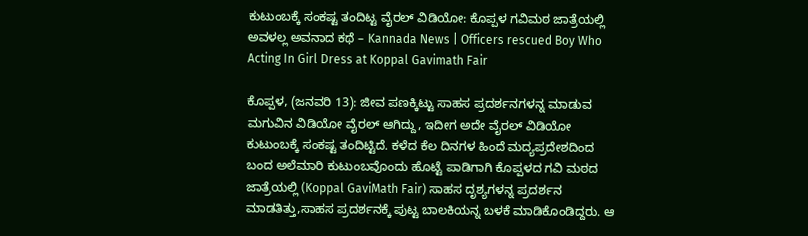ಕುಟುಂಬಕ್ಕೆ ಸಂಕಷ್ಟ ತಂದಿಟ್ಟ ವೈರಲ್ ವಿಡಿಯೋ: ಕೊಪ್ಪಳ ಗವಿಮಠ ಜಾತ್ರೆಯಲ್ಲಿ ಅವಳಲ್ಲ ಅವನಾದ ಕಥೆ – Kannada News | Officers rescued Boy Who Acting In Girl Dress at Koppal Gavimath Fair

ಕೊಪ್ಪಳ, (ಜನವರಿ 13): ಜೀವ ಪಣಕ್ಕಿಟ್ಟು ಸಾಹಸ ಪ್ರದರ್ಶನಗಳನ್ನ ಮಾಡುವ ಮಗುವಿನ ವಿಡಿಯೋ ವೈರಲ್ ಆಗಿದ್ದು, ಇದೀಗ ಅದೇ ವೈರಲ್ ವಿಡಿಯೋ ಕುಟುಂಬಕ್ಕೆ ಸಂಕಷ್ಟ ತಂದಿಟ್ಟಿದೆ. ಕಳೆದ ಕೆಲ ದಿನಗಳ ಹಿಂದೆ ಮದ್ಯಪ್ರದೇಶದಿಂದ ಬಂದ ಅಲೆಮಾರಿ ಕುಟುಂಬವೊಂದು ಹೊಟ್ಟೆ ಪಾಡಿಗಾಗಿ ಕೊಪ್ಪಳದ ಗವಿ ಮಠದ ಜಾತ್ರೆಯಲ್ಲಿ (Koppal GaviMath Fair) ಸಾಹಸ ದೃಶ್ಯಗಳನ್ನ ಪ್ರದರ್ಶನ ಮಾಡತಿತ್ತು,ಸಾಹಸ ಪ್ರದರ್ಶನಕ್ಕೆ ಪುಟ್ಟ ಬಾಲಕಿಯನ್ನ ಬಳಕೆ ಮಾಡಿಕೊಂಡಿದ್ದರು. ಆ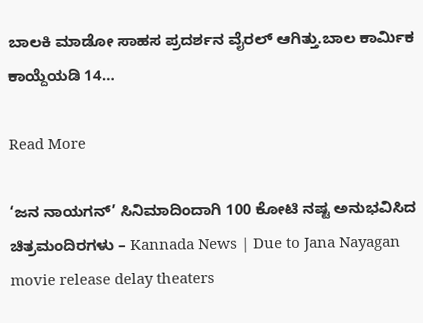ಬಾಲಕಿ ಮಾಡೋ ಸಾಹಸ ಪ್ರದರ್ಶನ ವೈರಲ್ ಆಗಿತ್ತು.ಬಾಲ ಕಾರ್ಮಿಕ ಕಾಯ್ದೆಯಡಿ 14…

Read More

‘ಜನ ನಾಯಗನ್’ ಸಿನಿಮಾದಿಂದಾಗಿ 100 ಕೋಟಿ ನಷ್ಟ ಅನುಭವಿಸಿದ ಚಿತ್ರಮಂದಿರಗಳು – Kannada News | Due to Jana Nayagan movie release delay theaters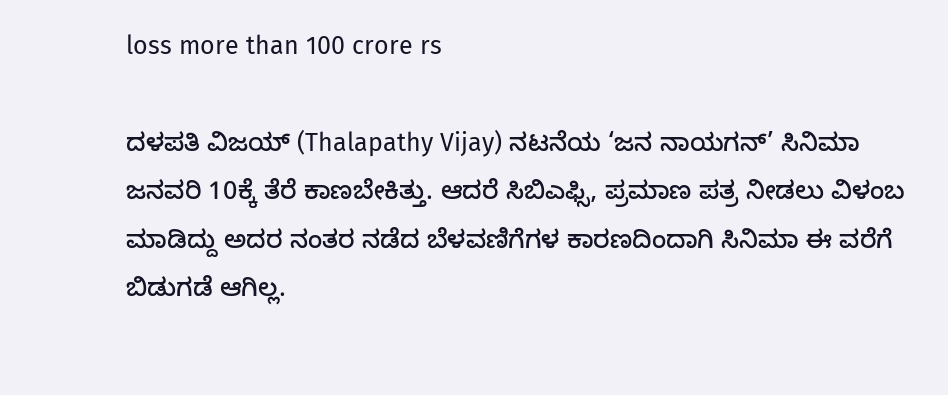loss more than 100 crore rs

ದಳಪತಿ ವಿಜಯ್ (Thalapathy Vijay) ನಟನೆಯ ‘ಜನ ನಾಯಗನ್’ ಸಿನಿಮಾ ಜನವರಿ 10ಕ್ಕೆ ತೆರೆ ಕಾಣಬೇಕಿತ್ತು. ಆದರೆ ಸಿಬಿಎಫ್ಸಿ, ಪ್ರಮಾಣ ಪತ್ರ ನೀಡಲು ವಿಳಂಬ ಮಾಡಿದ್ದು ಅದರ ನಂತರ ನಡೆದ ಬೆಳವಣಿಗೆಗಳ ಕಾರಣದಿಂದಾಗಿ ಸಿನಿಮಾ ಈ ವರೆಗೆ ಬಿಡುಗಡೆ ಆಗಿಲ್ಲ.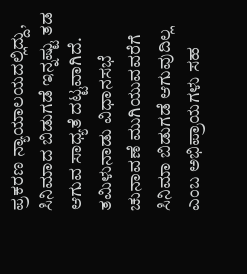ಪ್ರಕರಣ ನ್ಯಾಯಾಲಯದಲ್ಲಿದ್ದು, ಸಿನಿಮಾದ ಬಿಡುಗಡೆ ಇನ್ನಷ್ಟು ತಡ ಆಗುವ ಸಾಧ್ಯತೆ ದಟ್ಟವಾಗಿದೆ. ತಮಿಳುನಾಡು ವಿಧಾನಸಭೆ ಚುನಾವಣೆ ಮುಗಿಯುವವರೆಗೆ ಸಿನಿಮಾ ಬಿಡುಗಡೆ ಆಗುವುದಿಲ್ಲ ಎಂಬ ಅಭಿಪ್ರಾಯಗಳು ಸಹ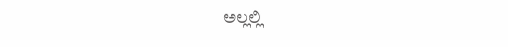ಅಲ್ಲಲ್ಲಿ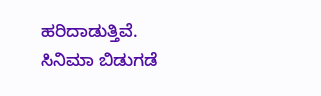ಹರಿದಾಡುತ್ತಿವೆ. ಸಿನಿಮಾ ಬಿಡುಗಡೆ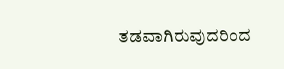ತಡವಾಗಿರುವುದರಿಂದ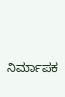ನಿರ್ಮಾಪಕ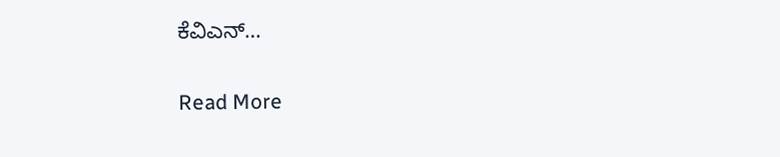ಕೆವಿಎನ್…

Read More